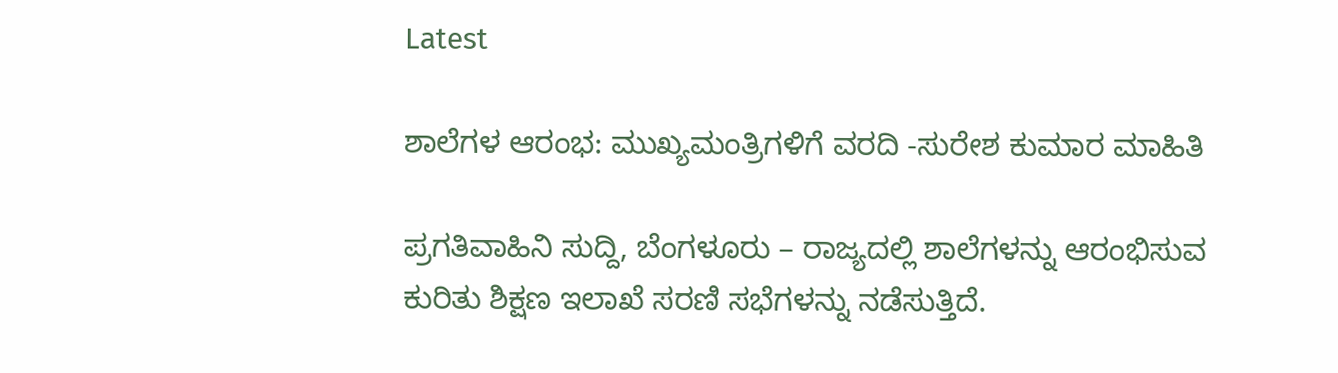Latest

ಶಾಲೆಗಳ ಆರಂಭ: ಮುಖ್ಯಮಂತ್ರಿಗಳಿಗೆ ವರದಿ -ಸುರೇಶ ಕುಮಾರ ಮಾಹಿತಿ

ಪ್ರಗತಿವಾಹಿನಿ ಸುದ್ದಿ, ಬೆಂಗಳೂರು – ರಾಜ್ಯದಲ್ಲಿ ಶಾಲೆಗಳನ್ನು ಆರಂಭಿಸುವ ಕುರಿತು ಶಿಕ್ಷಣ ಇಲಾಖೆ ಸರಣಿ ಸಭೆಗಳನ್ನು ನಡೆಸುತ್ತಿದೆ.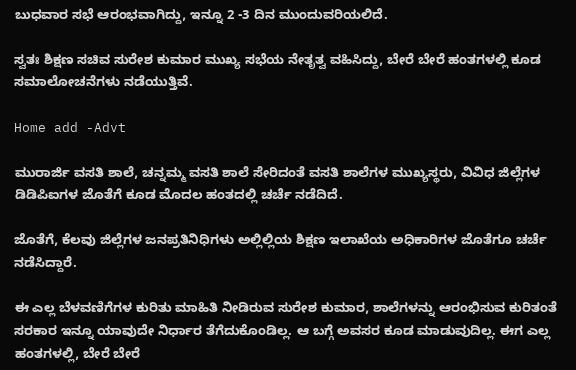ಬುಧವಾರ ಸಭೆ ಆರಂಭವಾಗಿದ್ದು, ಇನ್ನೂ 2 -3 ದಿನ ಮುಂದುವರಿಯಲಿದೆ.

ಸ್ವತಃ ಶಿಕ್ಷಣ ಸಚಿವ ಸುರೇಶ ಕುಮಾರ ಮುಖ್ಯ ಸಭೆಯ ನೇತೃತ್ವ ವಹಿಸಿದ್ದು, ಬೇರೆ ಬೇರೆ ಹಂತಗಳಲ್ಲಿ ಕೂಡ ಸಮಾಲೋಚನೆಗಳು ನಡೆಯುತ್ತಿವೆ.

Home add -Advt

ಮುರಾರ್ಜಿ ವಸತಿ ಶಾಲೆ, ಚನ್ನಮ್ಮ ವಸತಿ ಶಾಲೆ ಸೇರಿದಂತೆ ವಸತಿ ಶಾಲೆಗಳ ಮುಖ್ಯಸ್ಥರು, ವಿವಿಧ ಜಿಲ್ಲೆಗಳ ಡಿಡಿಪಿಐಗಳ ಜೊತೆಗೆ ಕೂಡ ಮೊದಲ ಹಂತದಲ್ಲಿ ಚರ್ಚೆ ನಡೆದಿದೆ.

ಜೊತೆಗೆ, ಕೆಲವು ಜಿಲ್ಲೆಗಳ ಜನಪ್ರತಿನಿಧಿಗಳು ಅಲ್ಲಿಲ್ಲಿಯ ಶಿಕ್ಷಣ ಇಲಾಖೆಯ ಅಧಿಕಾರಿಗಳ ಜೊತೆಗೂ ಚರ್ಚೆ ನಡೆಸಿದ್ದಾರೆ.

ಈ ಎಲ್ಲ ಬೆಳವಣಿಗೆಗಳ ಕುರಿತು ಮಾಹಿತಿ ನೀಡಿರುವ ಸುರೇಶ ಕುಮಾರ, ಶಾಲೆಗಳನ್ನು ಆರಂಭಿಸುವ ಕುರಿತಂತೆ ಸರಕಾರ ಇನ್ನೂ ಯಾವುದೇ ನಿರ್ಧಾರ ತೆಗೆದುಕೊಂಡಿಲ್ಲ. ಆ ಬಗ್ಗೆ ಅವಸರ ಕೂಡ ಮಾಡುವುದಿಲ್ಲ. ಈಗ ಎಲ್ಲ ಹಂತಗಳಲ್ಲಿ, ಬೇರೆ ಬೇರೆ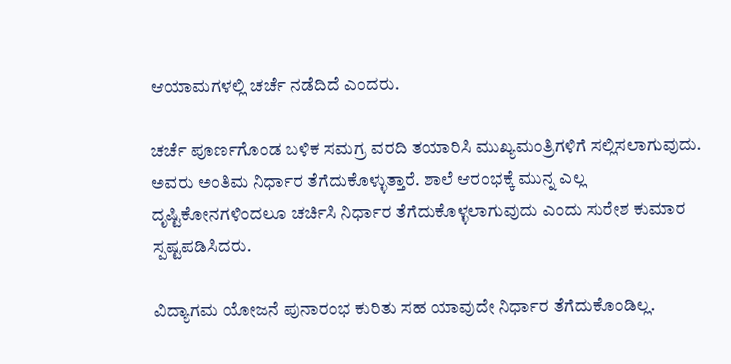ಆಯಾಮಗಳಲ್ಲಿ ಚರ್ಚೆ ನಡೆದಿದೆ ಎಂದರು.

ಚರ್ಚೆ ಪೂರ್ಣಗೊಂಡ ಬಳಿಕ ಸಮಗ್ರ ವರದಿ ತಯಾರಿಸಿ ಮುಖ್ಯಮಂತ್ರಿಗಳಿಗೆ ಸಲ್ಲಿಸಲಾಗುವುದು. ಅವರು ಅಂತಿಮ ನಿರ್ಧಾರ ತೆಗೆದುಕೊಳ್ಳುತ್ತಾರೆ. ಶಾಲೆ ಆರಂಭಕ್ಕೆ ಮುನ್ನ ಎಲ್ಲ ದೃಷ್ಟಿಕೋನಗಳಿಂದಲೂ ಚರ್ಚಿಸಿ ನಿರ್ಧಾರ ತೆಗೆದುಕೊಳ್ಳಲಾಗುವುದು ಎಂದು ಸುರೇಶ ಕುಮಾರ ಸ್ಪಷ್ಟಪಡಿಸಿದರು.

ವಿದ್ಯಾಗಮ ಯೋಜನೆ ಪುನಾರಂಭ ಕುರಿತು ಸಹ ಯಾವುದೇ ನಿರ್ಧಾರ ತೆಗೆದುಕೊಂಡಿಲ್ಲ.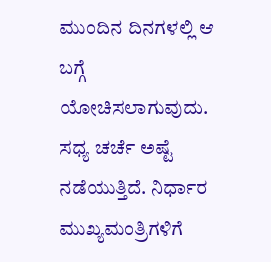ಮುಂದಿನ ದಿನಗಳಲ್ಲಿ ಆ ಬಗ್ಗೆ ಯೋಚಿಸಲಾಗುವುದು. ಸಧ್ಯ ಚರ್ಚೆ ಅಷ್ಟೆ ನಡೆಯುತ್ತಿದೆ. ನಿರ್ಧಾರ ಮುಖ್ಯಮಂತ್ರಿಗಳಿಗೆ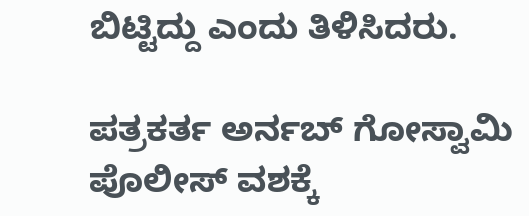ಬಿಟ್ಟಿದ್ದು ಎಂದು ತಿಳಿಸಿದರು.

ಪತ್ರಕರ್ತ ಅರ್ನಬ್ ಗೋಸ್ವಾಮಿ ಪೊಲೀಸ್ ವಶಕ್ಕೆ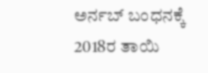ಅರ್ನಬ್ ಬಂಧನಕ್ಕೆ 2018ರ ತಾಯಿ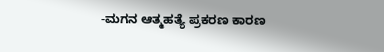-ಮಗನ ಆತ್ಮಹತ್ಯೆ ಪ್ರಕರಣ ಕಾರಣ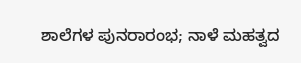ಶಾಲೆಗಳ ಪುನರಾರಂಭ; ನಾಳೆ ಮಹತ್ವದ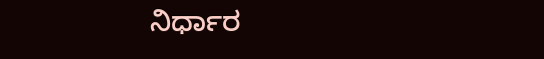ನಿರ್ಧಾರ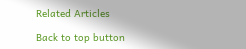Related Articles

Back to top button